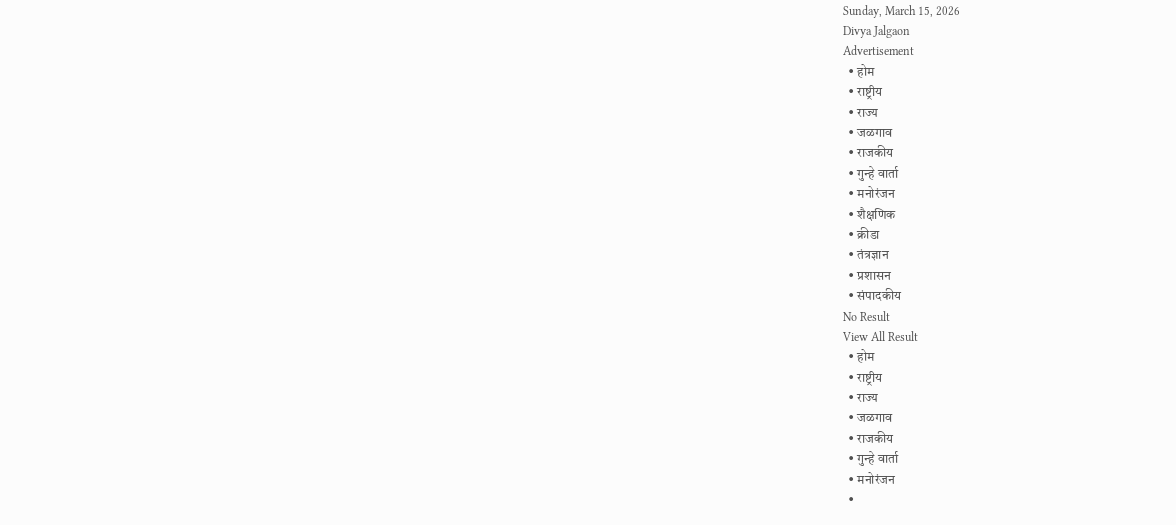Sunday, March 15, 2026
Divya Jalgaon
Advertisement
  • होम
  • राष्ट्रीय
  • राज्य
  • जळगाव
  • राजकीय
  • गुन्हे वार्ता
  • मनोरंजन
  • शैक्षणिक
  • क्रीडा
  • तंत्रज्ञान
  • प्रशासन
  • संपादकीय
No Result
View All Result
  • होम
  • राष्ट्रीय
  • राज्य
  • जळगाव
  • राजकीय
  • गुन्हे वार्ता
  • मनोरंजन
  •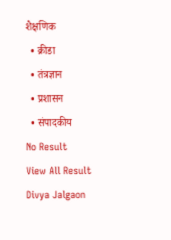शैक्षणिक
  • क्रीडा
  • तंत्रज्ञान
  • प्रशासन
  • संपादकीय
No Result
View All Result
Divya Jalgaon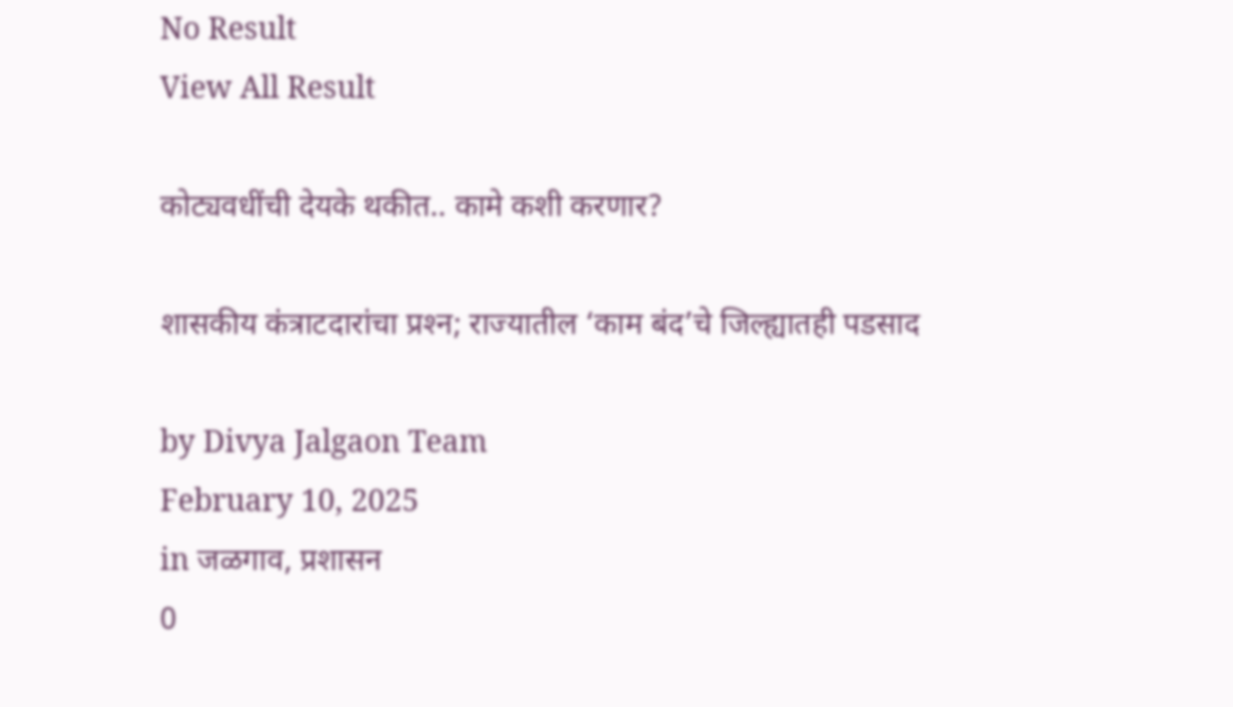No Result
View All Result

कोट्यवधींची देयके थकीत.. कामे कशी करणार?

शासकीय कंत्राटदारांचा प्रश्‍न; राज्यातील ‘काम बंद’चे जिल्ह्यातही पडसाद

by Divya Jalgaon Team
February 10, 2025
in जळगाव, प्रशासन
0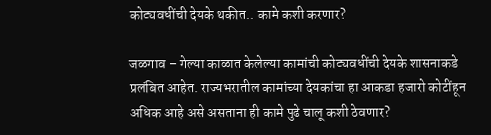कोट्यवधींची देयके थकीत.. कामे कशी करणार?

जळगाव – गेल्या काळात केलेल्या कामांची कोट्यवधींची देयके शासनाकडे प्रलंबित आहेत. राज्यभरातील कामांच्या देयकांचा हा आकडा हजारो कोटींहून अधिक आहे असे असताना ही कामे पुढे चालू कशी ठेवणार?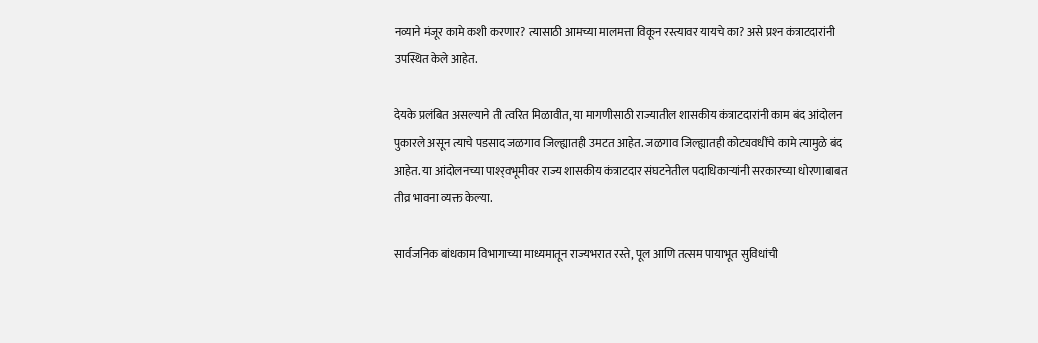नव्याने मंजूर कामे कशी करणार? त्यासाठी आमच्या मालमत्ता विकून रस्त्यावर यायचे का? असे प्रश्‍न कंत्राटदारांनी उपस्थित केले आहेत.

देयके प्रलंबित असल्याने ती त्वरित मिळावीत, या मागणीसाठी राज्यातील शासकीय कंत्राटदारांनी काम बंद आंदोलन पुकारले असून त्याचे पडसाद जळगाव जिल्ह्यातही उमटत आहेत. जळगाव जिल्ह्यातही कोट्यवधींचे कामे त्यामुळे बंद आहेत. या आंदोलनच्या पाश्‍र्वभूमीवर राज्य शासकीय कंत्राटदार संघटनेतील पदाधिकाऱ्यांनी सरकारच्या धोरणाबाबत तीव्र भावना व्यक्त केल्या.

सार्वजनिक बांधकाम विभागाच्या माध्यमातून राज्यभरात रस्ते, पूल आणि तत्सम पायाभूत सुविधांची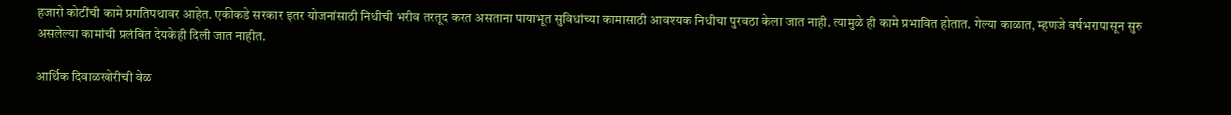हजारो कोटींची कामे प्रगतिपथावर आहेत. एकीकडे सरकार इतर योजनांसाठी निधीची भरीव तरतूद करत असताना पायाभूत सुविधांच्या कामासाठी आवश्‍यक निधीचा पुरवठा केला जात नाही. त्यामुळे ही कामे प्रभावित होतात. गेल्या काळात, म्हणजे वर्षभरापासून सुरु असलेल्या कामांची प्रलंबित देयकेही दिली जात नाहीत.

आर्थिक दिवाळखोरीची वेळ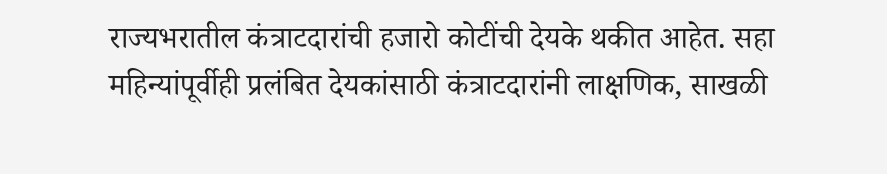राज्यभरातील कंत्राटदारांची हजारो कोटींची देयके थकीत आहेत. सहा महिन्यांपूर्वीही प्रलंबित देयकांसाठी कंत्राटदारांनी लाक्षणिक, साखळी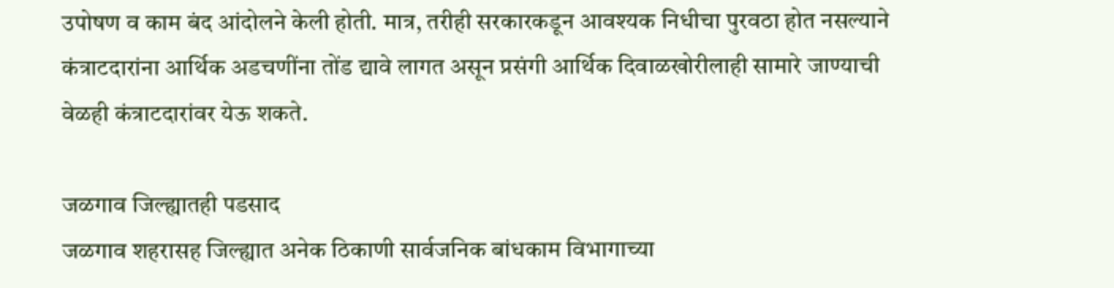उपोषण व काम बंद आंदोलने केली होती. मात्र, तरीही सरकारकडून आवश्‍यक निधीचा पुरवठा होत नसल्याने कंत्राटदारांना आर्थिक अडचणींना तोंड द्यावे लागत असून प्रसंगी आर्थिक दिवाळखोरीलाही सामारे जाण्याची वेळही कंत्राटदारांवर येऊ शकते.

जळगाव जिल्ह्यातही पडसाद
जळगाव शहरासह जिल्ह्यात अनेक ठिकाणी सार्वजनिक बांधकाम विभागाच्या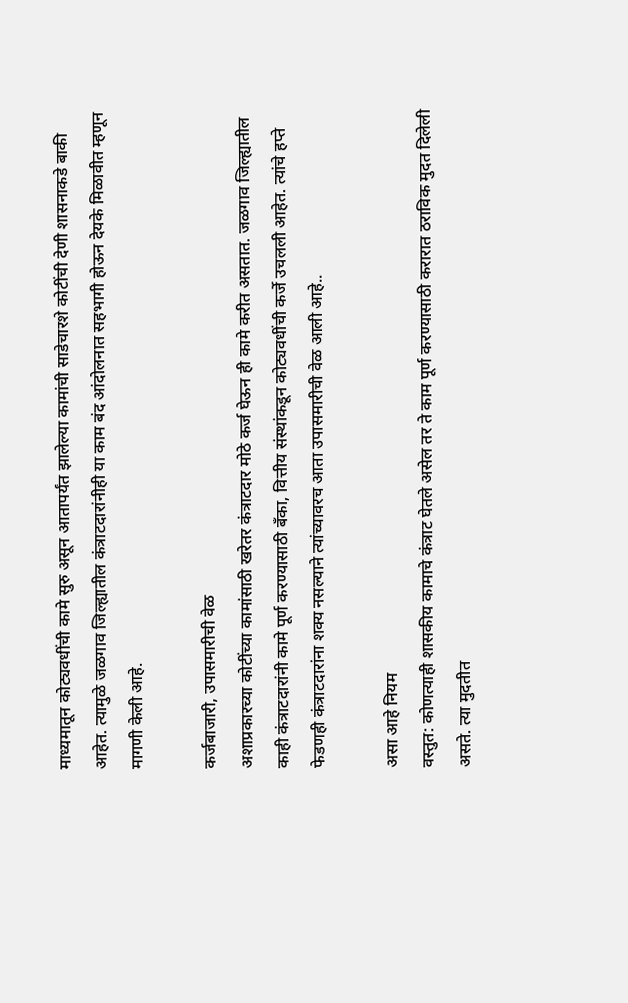माध्यमातून कोट्यवधींची कामे सुरु असून आतापर्यंत झालेल्या कामांची साडेचारशे कोटींची देणी शासनाकडे बाकी आहेत. त्यामुळे जळगाव जिल्ह्यातील कंत्राटदारांनीही या काम बंद आंदोलनात सहभागी होऊन देयके मिळावीत म्हणून मागणी केली आहे.

कर्जबाजारी, उपासमारीची वेळ
अशाप्रकारच्या कोटींच्या कामांसाठी खरेतर कंत्राटदार मोठे कर्ज घेऊन ही कामे करीत असतात. जळगाव जिल्ह्यातील काही कंत्राटदारांनी कामे पूर्ण करण्यासाठी बँका, वित्तीय संस्थांकडून कोट्यवधींची कर्जे उचलली आहेत. त्यांचे हप्ते फेडणही कंत्राटदारांना शक्य नसल्याने त्यांच्यावरच आता उपासमारीची वेळ आली आहे..

असा आहे नियम
वस्तुत: कोणत्याही शासकीय कामाचे कंत्राट घेतले असेल तर ते काम पूर्ण करण्यासाठी करारात ठराविक मुदत दिलेली असते. त्या मुदतीत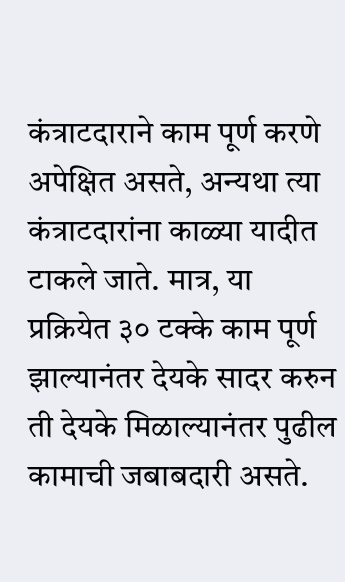कंत्राटदाराने काम पूर्ण करणे अपेक्षित असते, अन्यथा त्या कंत्राटदारांना काळ्या यादीत टाकले जाते. मात्र, या प्रक्रियेत ३० टक्के काम पूर्ण झाल्यानंतर देयके सादर करुन ती देयके मिळाल्यानंतर पुढील कामाची जबाबदारी असते.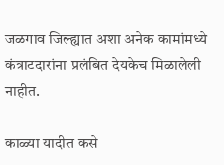जळगाव जिल्ह्यात अशा अनेक कामांमध्ये कंत्राटदारांना प्रलंबित देयकेच मिळालेली नाहीत.

काळ्या यादीत कसे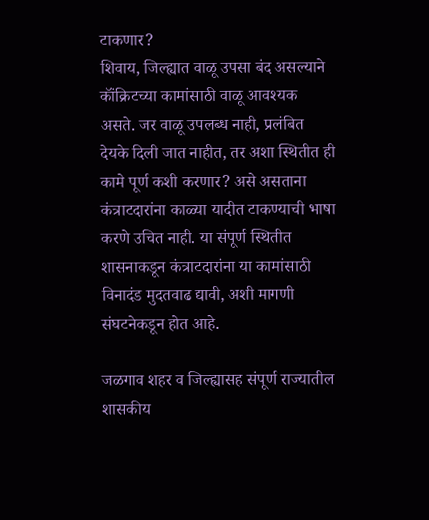टाकणार?
शिवाय, जिल्ह्यात वाळू उपसा बंद असल्याने कॉंक्रिटच्या कामांसाठी वाळू आवश्‍यक असते. जर वाळू उपलब्ध नाही, प्रलंबित देयके दिली जात नाहीत, तर अशा स्थितीत ही कामे पूर्ण कशी करणार? असे असताना कंत्राटदारांना काळ्या यादीत टाकण्याची भाषा करणे उचित नाही. या संपूर्ण स्थितीत शासनाकडून कंत्राटदारांना या कामांसाठी विनादंड मुदतवाढ द्यावी, अशी मागणी संघटनेकडून होत आहे.

जळगाव शहर व जिल्ह्यासह संपूर्ण राज्यातील शासकीय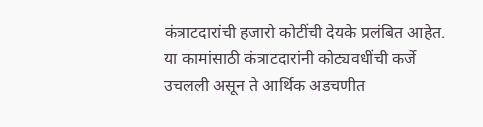कंत्राटदारांची हजारो कोटींची देयके प्रलंबित आहेत. या कामांसाठी कंत्राटदारांनी कोट्यवधींची कर्जे उचलली असून ते आर्थिक अडचणीत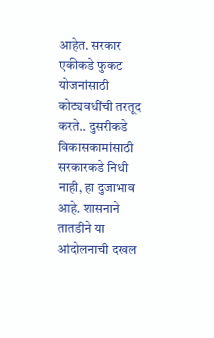आहेत. सरकार एकीकडे फुकट योजनांसाठी कोट्यवधींची तरतूद करते.. दुसरीकडे विकासकामांसाठी सरकारकडे निधी नाही, हा दुजाभाव आहे. शासनाने तातडीने या आंदोलनाची दखल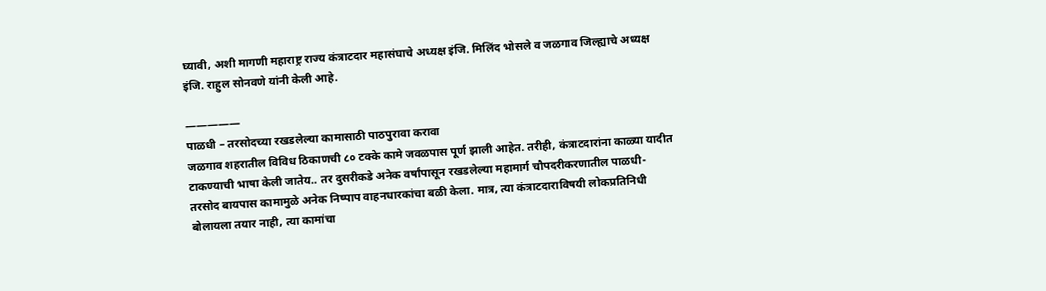घ्यावी, अशी मागणी महाराष्ट्र राज्य कंत्राटदार महासंघाचे अध्यक्ष इंजि. मिलिंद भोसले व जळगाव जिल्ह्याचे अध्यक्ष इंजि. राहुल सोनवणे यांनी केली आहे.

—————
पाळधी – तरसोदच्या रखडलेल्या कामासाठी पाठपुरावा करावा
जळगाव शहरातील विविध ठिकाणची ८० टक्के कामे जवळपास पूर्ण झाली आहेत. तरीही, कंत्राटदारांना काळ्या यादीत टाकण्याची भाषा केली जातेय.. तर दुसरीकडे अनेक वर्षांपासून रखडलेल्या महामार्ग चौपदरीकरणातील पाळधी- तरसोद बायपास कामामुळे अनेक निष्पाप वाहनधारकांचा बळी केला. मात्र, त्या कंत्राटदाराविषयी लोकप्रतिनिधी बोलायला तयार नाही, त्या कामांचा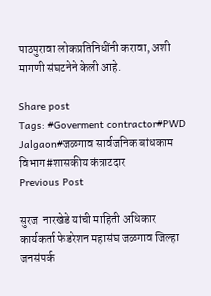पाठपुरावा लोकप्रतिनिधींनी करावा, अशी मागणी संघटनेने केली आहे.

Share post
Tags: #Goverment contractor#PWD Jalgaon#जळगाव सार्वजनिक बांधकाम विभाग#शासकीय कंत्राटदार
Previous Post

सुरज  नारखेडे यांची माहिती अधिकार कार्यकर्ता फेडरेशन महासंघ जळगाव जिल्हा जनसंपर्क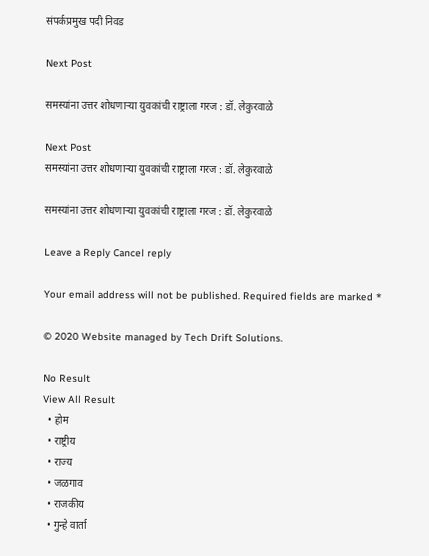संपर्कप्रमुख पदी निवड

Next Post

समस्यांना उत्तर शोधणाऱ्या युवकांची राष्ट्राला गरज : डॉ. लेकुरवाळे

Next Post
समस्यांना उत्तर शोधणाऱ्या युवकांची राष्ट्राला गरज : डॉ. लेकुरवाळे

समस्यांना उत्तर शोधणाऱ्या युवकांची राष्ट्राला गरज : डॉ. लेकुरवाळे

Leave a Reply Cancel reply

Your email address will not be published. Required fields are marked *

© 2020 Website managed by Tech Drift Solutions.

No Result
View All Result
  • होम
  • राष्ट्रीय
  • राज्य
  • जळगाव
  • राजकीय
  • गुन्हे वार्ता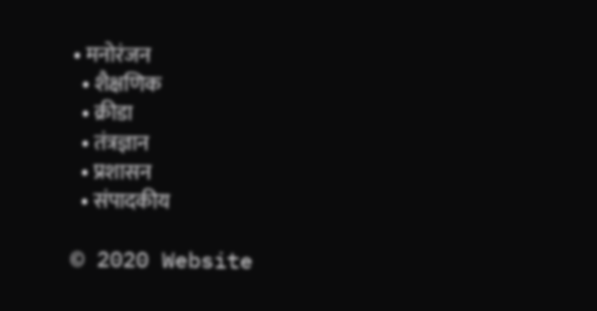• मनोरंजन
  • शैक्षणिक
  • क्रीडा
  • तंत्रज्ञान
  • प्रशासन
  • संपादकीय

© 2020 Website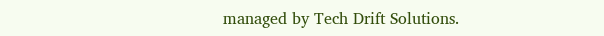managed by Tech Drift Solutions.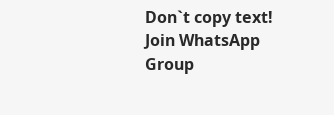Don`t copy text!
Join WhatsApp Group